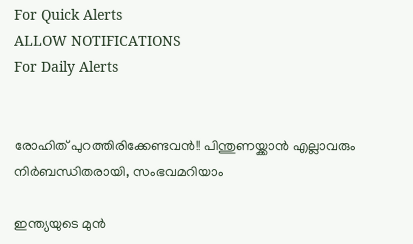For Quick Alerts
ALLOW NOTIFICATIONS
For Daily Alerts


രോഹിത് പുറത്തിരിക്കേണ്ടവന്‍!! പിന്തുണയ്ക്കാന്‍ എല്ലാവരും നിര്‍ബന്ധിതരായി, സംഭവമറിയാം

ഇന്ത്യയുടെ മുന്‍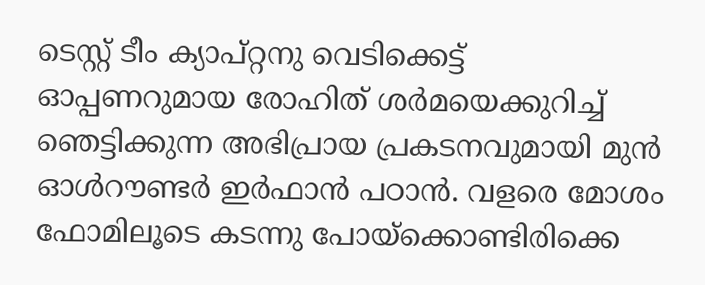ടെസ്റ്റ് ടീം ക്യാപ്റ്റനു വെടിക്കെട്ട് ഓപ്പണറുമായ രോഹിത് ശര്‍മയെക്കുറിച്ച് ഞെട്ടിക്കുന്ന അഭിപ്രായ പ്രകടനവുമായി മുന്‍ ഓള്‍റൗണ്ടര്‍ ഇര്‍ഫാന്‍ പഠാന്‍. വളരെ മോശം ഫോമിലൂടെ കടന്നു പോയ്‌ക്കൊണ്ടിരിക്കെ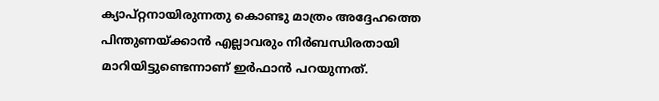ക്യാപ്റ്റനായിരുന്നതു കൊണ്ടു മാത്രം അദ്ദേഹത്തെ പിന്തുണയ്ക്കാന്‍ എല്ലാവരും നിര്‍ബന്ധിരതായി മാറിയിട്ടുണ്ടെന്നാണ് ഇര്‍ഫാന്‍ പറയുന്നത്.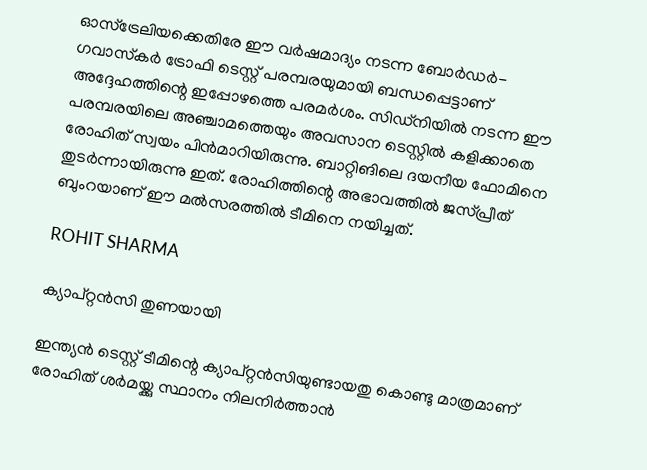ഓസ്‌ട്രേലിയക്കെതിരേ ഈ വര്‍ഷമാദ്യം നടന്ന ബോര്‍ഡര്‍- ഗവാസ്‌കര്‍ ട്രോഫി ടെസ്റ്റ് പരമ്പരയുമായി ബന്ധപ്പെട്ടാണ് അദ്ദേഹത്തിന്റെ ഇപ്പോഴത്തെ പരമര്‍ശം. സിഡ്‌നിയില്‍ നടന്ന ഈ പരമ്പരയിലെ അഞ്ചാമത്തെയും അവസാന ടെസ്റ്റില്‍ കളിക്കാതെ രോഹിത് സ്വയം പിന്‍മാറിയിരുന്നു. ബാറ്റിങിലെ ദയനീയ ഫോമിനെ തുടര്‍ന്നായിരുന്നു ഇത്. രോഹിത്തിന്റെ അഭാവത്തില്‍ ജസ്പ്രീത് ബുംറയാണ് ഈ മല്‍സരത്തില്‍ ടീമിനെ നയിച്ചത്.

ROHIT SHARMA

ക്യാപ്റ്റന്‍സി തുണയായി

ഇന്ത്യന്‍ ടെസ്റ്റ് ടീമിന്റെ ക്യാപ്റ്റന്‍സിയുണ്ടായതു കൊണ്ടു മാത്രമാണ് രോഹിത് ശര്‍മയ്ക്കു സ്ഥാനം നിലനിര്‍ത്താന്‍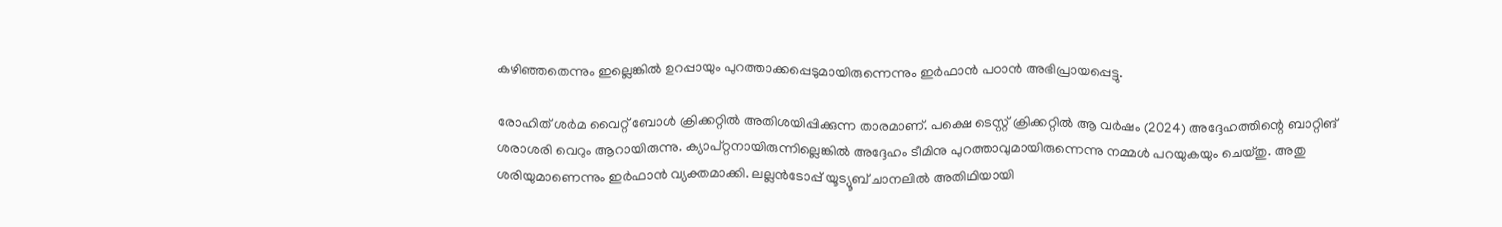കഴിഞ്ഞതെന്നും ഇല്ലെങ്കില്‍ ഉറപ്പായും പുറത്താക്കപ്പെടുമായിരുന്നെന്നും ഇര്‍ഫാന്‍ പഠാന്‍ അഭിപ്രായപ്പെട്ടു.

രോഹിത് ശര്‍മ വൈറ്റ് ബോള്‍ ക്രിക്കറ്റില്‍ അതിശയിപ്പിക്കുന്ന താരമാണ്. പക്ഷെ ടെസ്റ്റ് ക്രിക്കറ്റില്‍ ആ വര്‍ഷം (2024) അദ്ദേഹത്തിന്റെ ബാറ്റിങ് ശരാശരി വെറും ആറായിരുന്നു. ക്യാപ്റ്റനായിരുന്നില്ലെങ്കില്‍ അദ്ദേഹം ടീമിനു പുറത്താവുമായിരുന്നെന്നു നമ്മള്‍ പറയുകയും ചെയ്തു. അതു ശരിയുമാണെന്നും ഇര്‍ഫാന്‍ വ്യക്തമാക്കി. ലല്ലന്‍ടോപ്പ് യൂട്യൂബ് ചാനലില്‍ അതിഥിയായി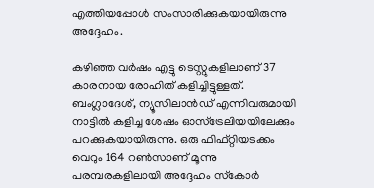എത്തിയപ്പോള്‍ സംസാരിക്കുകയായിരുന്നു അദ്ദേഹം.

കഴിഞ്ഞ വര്‍ഷം എട്ടു ടെസ്റ്റുകളിലാണ് 37 കാരനായ രോഹിത് കളിച്ചിട്ടുള്ളത്. ബംഗ്ലാദേശ്, ന്യൂസിലാന്‍ഡ് എന്നിവരുമായി നാട്ടില്‍ കളിച്ച ശേഷം ഓസ്‌ട്രേലിയയിലേക്കും പറക്കുകയായിരുന്നു. ഒരു ഫിഫ്റ്റിയടക്കം വെറും 164 റണ്‍സാണ് മൂന്നു പരമ്പരകളിലായി അദ്ദേഹം സ്‌കോര്‍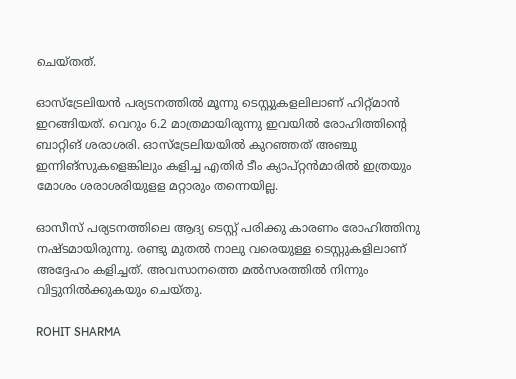ചെയ്തത്.

ഓസ്‌ട്രേലിയന്‍ പര്യടനത്തില്‍ മൂന്നു ടെസ്റ്റുകളലിലാണ് ഹിറ്റ്മാന്‍ ഇറങ്ങിയത്. വെറും 6.2 മാത്രമായിരുന്നു ഇവയില്‍ രോഹിത്തിന്റെ ബാറ്റിങ് ശരാശരി. ഓസ്‌ട്രേലിയയില്‍ കുറഞ്ഞത് അഞ്ചു ഇന്നിങ്‌സുകളെങ്കിലും കളിച്ച എതിര്‍ ടീം ക്യാപ്റ്റന്‍മാരില്‍ ഇത്രയും മോശം ശരാശരിയുളള മറ്റാരും തന്നെയില്ല.

ഓസീസ് പര്യടനത്തിലെ ആദ്യ ടെസ്റ്റ് പരിക്കു കാരണം രോഹിത്തിനു നഷ്ടമായിരുന്നു. രണ്ടു മുതല്‍ നാലു വരെയുള്ള ടെസ്റ്റുകളിലാണ് അദ്ദേഹം കളിച്ചത്. അവസാനത്തെ മല്‍സരത്തില്‍ നിന്നും വിട്ടുനില്‍ക്കുകയും ചെയ്തു.

ROHIT SHARMA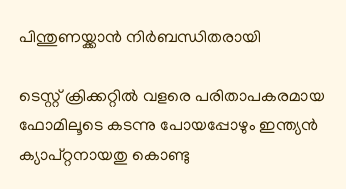പിന്തുണയ്ക്കാന്‍ നിര്‍ബന്ധിതരായി

ടെസ്റ്റ് ക്രിക്കറ്റില്‍ വളരെ പരിതാപകരമായ ഫോമിലൂടെ കടന്നു പോയപ്പോഴും ഇന്ത്യന്‍ ക്യാപ്റ്റനായതു കൊണ്ടു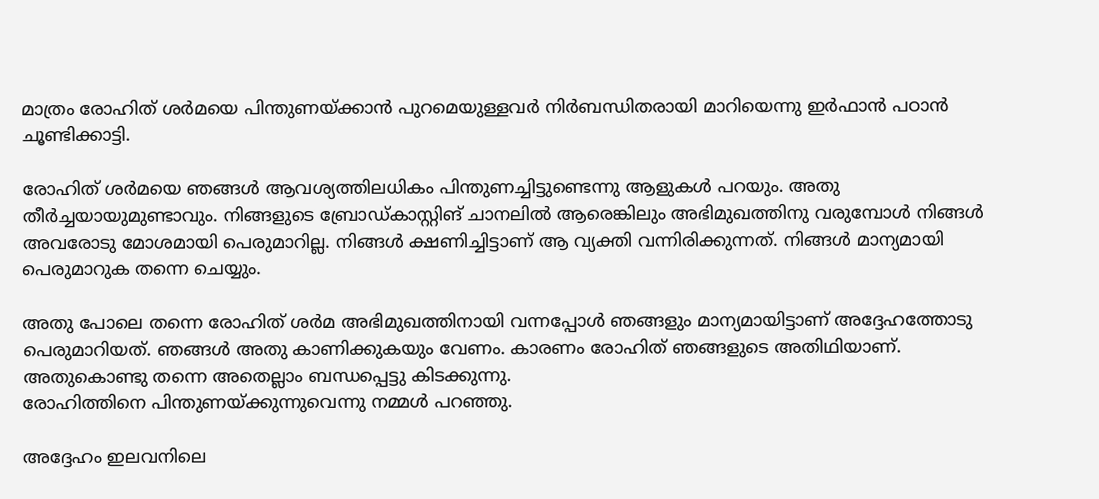മാത്രം രോഹിത് ശര്‍മയെ പിന്തുണയ്ക്കാന്‍ പുറമെയുള്ളവര്‍ നിര്‍ബന്ധിതരായി മാറിയെന്നു ഇര്‍ഫാന്‍ പഠാന്‍ ചൂണ്ടിക്കാട്ടി.

രോഹിത് ശര്‍മയെ ഞങ്ങള്‍ ആവശ്യത്തിലധികം പിന്തുണച്ചിട്ടുണ്ടെന്നു ആളുകള്‍ പറയും. അതു തീര്‍ച്ചയായുമുണ്ടാവും. നിങ്ങളുടെ ബ്രോഡ്കാസ്റ്റിങ് ചാനലില്‍ ആരെങ്കിലും അഭിമുഖത്തിനു വരുമ്പോള്‍ നിങ്ങള്‍ അവരോടു മോശമായി പെരുമാറില്ല. നിങ്ങള്‍ ക്ഷണിച്ചിട്ടാണ് ആ വ്യക്തി വന്നിരിക്കുന്നത്. നിങ്ങള്‍ മാന്യമായി പെരുമാറുക തന്നെ ചെയ്യും.

അതു പോലെ തന്നെ രോഹിത് ശര്‍മ അഭിമുഖത്തിനായി വന്നപ്പോള്‍ ഞങ്ങളും മാന്യമായിട്ടാണ് അദ്ദേഹത്തോടു പെരുമാറിയത്. ഞങ്ങള്‍ അതു കാണിക്കുകയും വേണം. കാരണം രോഹിത് ഞങ്ങളുടെ അതിഥിയാണ്. അതുകൊണ്ടു തന്നെ അതെല്ലാം ബന്ധപ്പെട്ടു കിടക്കുന്നു.
രോഹിത്തിനെ പിന്തുണയ്ക്കുന്നുവെന്നു നമ്മള്‍ പറഞ്ഞു.

അദ്ദേഹം ഇലവനിലെ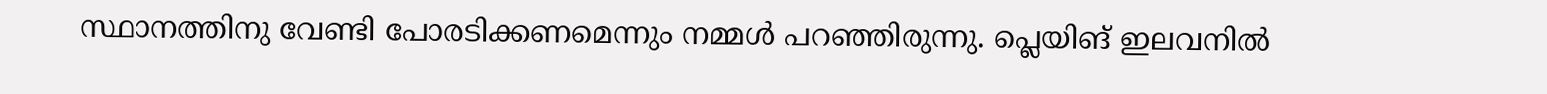സ്ഥാനത്തിനു വേണ്ടി പോരടിക്കണമെന്നും നമ്മള്‍ പറഞ്ഞിരുന്നു. പ്ലെയിങ് ഇലവനില്‍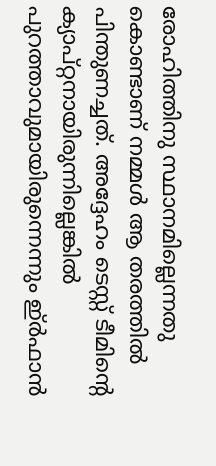രോഹിത്തിനു സ്ഥാനമില്ലെന്നതു കൊണ്ടാണ് നമ്മള്‍ ആ തരത്തില്‍ പിന്തുണച്ചത്. അദ്ദേഹം ടെസ്റ്റ് ടീമിന്റെ ക്യാപ്റ്റനായിരുന്നില്ലെങ്കില്‍ പുറത്താവുമായിരുന്നെന്നും ഇ്ര്‍ഫാന്‍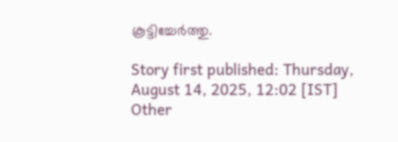കൂട്ടിച്ചേര്‍ത്തു.

Story first published: Thursday, August 14, 2025, 12:02 [IST]
Other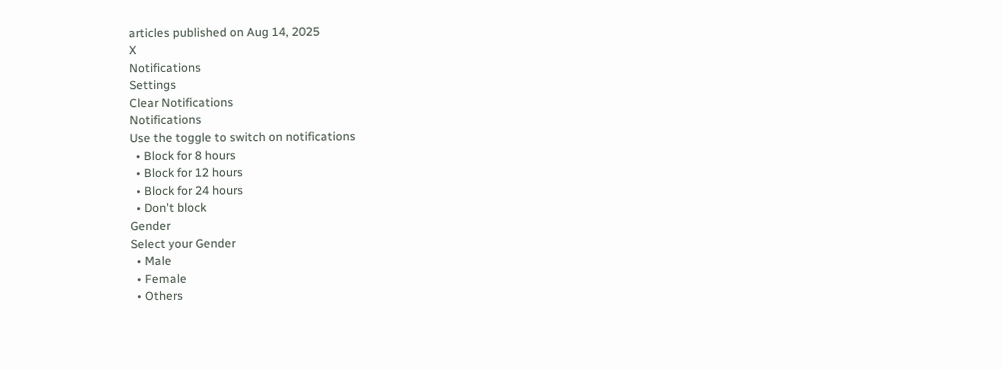articles published on Aug 14, 2025
X
Notifications
Settings
Clear Notifications
Notifications
Use the toggle to switch on notifications
  • Block for 8 hours
  • Block for 12 hours
  • Block for 24 hours
  • Don't block
Gender
Select your Gender
  • Male
  • Female
  • Others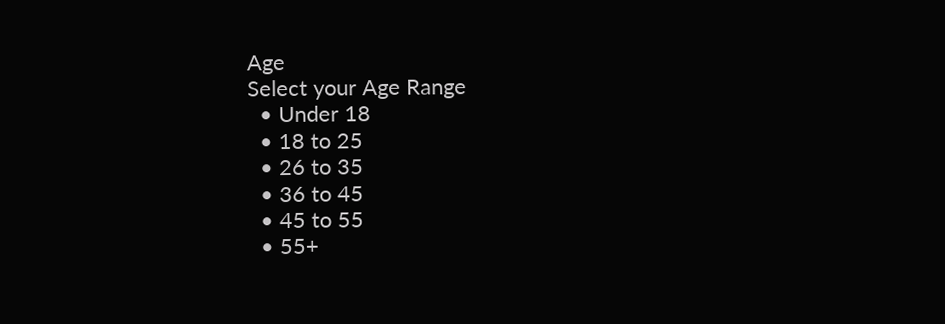Age
Select your Age Range
  • Under 18
  • 18 to 25
  • 26 to 35
  • 36 to 45
  • 45 to 55
  • 55+